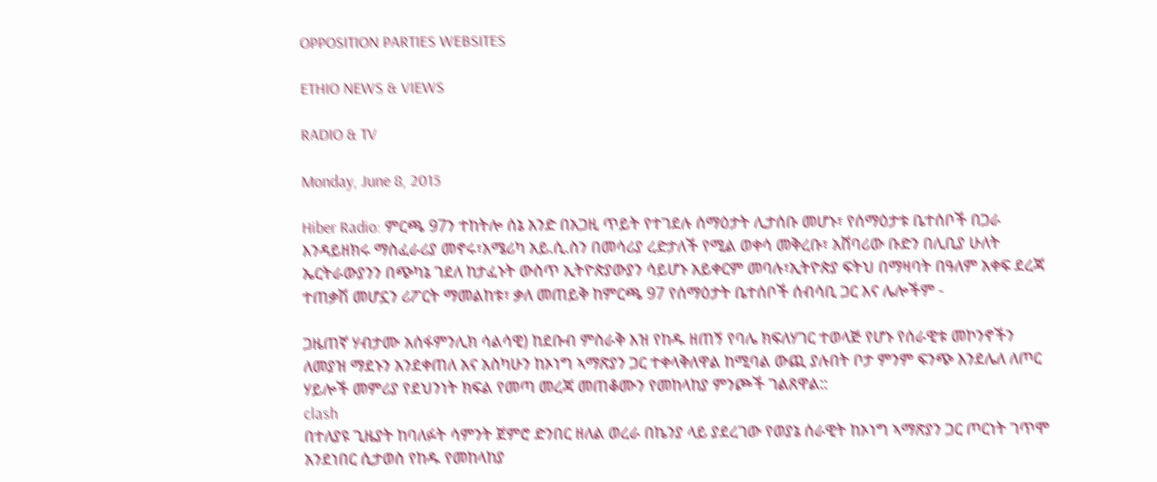OPPOSITION PARTIES WEBSITES

ETHIO NEWS & VIEWS

RADIO & TV

Monday, June 8, 2015

Hiber Radio: ምርጫ 97ን ተከትሎ ሰኔ አንድ በአጋዚ ጥይት የተገደሉ ሰማዕታት ሊታሰቡ መሆኑ፣ የሰማዕታቱ ቤተሰቦች በጋራ እንዳይዘክሩ ማስፈራሪያ መኖሩ፣አሜሪካ አይ.ሲ.ስን በመሳሪያ ረድታለች የሚል ወቀሳ መቅረቡ፣ አሸባሪው ቡድን በሊቢያ ሁለት ኤርትራውያንን በጭካኔ ገደለ ከታፈኑት ውስጥ ኢትዮጵያውያን ሳይሆኑ አይቀርም መባሉ፣ኢትዮጵያ ፍትህ በማዛባት በዓለም አቀፍ ደረጃ ተጠቃሽ መሆኗን ሪፖርት ማመልከቱ፣ ቃለ መጠይቅ ከምርጫ 97 የሰማዕታት ቤተሰቦች ሰብሳቢ ጋር እና ሌሎችም -

ጋዜጠኛ ሃብታሙ አሰፋምንሊክ ሳልሳዊ) ከደቡብ ምስራቅ እዝ የከዱ ዘጠኝ የባሌ ክፍለሃገር ተወላጅ የሆኑ የሰራዊቱ መኮንኖችን ለመያዝ ማደኑን አንደቀጠለ አና አስካሁን ከኦነግ ኣማጽያን ጋር ተቀላቅለዋል ከሚባል ውጪ ያሉበት ቦታ ምንም ፍንጭ እንደሌለ ለጦር ሃይሎች መምሪያ የደህንነት ክፍል የመጣ መረጃ መጠቆሙን የመከላከያ ምንጮች ገልጸዋል::
clash
በተለያዩ ጊዜያት ከባለፉት ሳምንት ጀምሮ ድንበር ዘለል ወረራ በኬንያ ላይ ያደረገው የወያኔ ሰራዊት ከኦነግ ኣማጽያን ጋር ጦርነት ገጥሞ አንደነበር ሲታወስ የከዱ የመከላከያ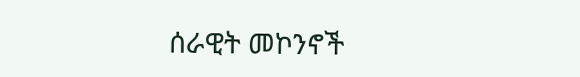ሰራዊት መኮንኖች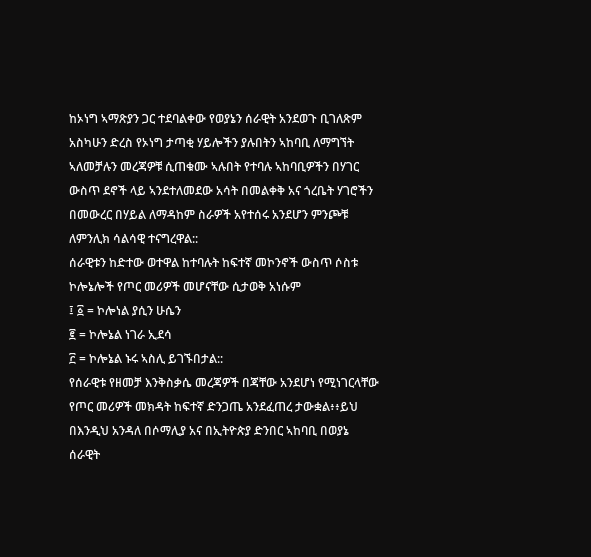ከኦነግ ኣማጽያን ጋር ተደባልቀው የወያኔን ሰራዊት አንደወጉ ቢገለጽም አስካሁን ድረስ የኦነግ ታጣቂ ሃይሎችን ያሉበትን ኣከባቢ ለማግኘት ኣለመቻሉን መረጃዎቹ ሲጠቁሙ ኣሉበት የተባሉ ኣከባቢዎችን በሃገር ውስጥ ደኖች ላይ ኣንደተለመደው አሳት በመልቀቅ አና ጎረቤት ሃገሮችን በመውረር በሃይል ለማዳከም ስራዎች አየተሰሩ አንደሆን ምንጮቹ ለምንሊክ ሳልሳዊ ተናግረዋል::
ሰራዊቱን ከድተው ወተዋል ከተባሉት ከፍተኛ መኮንኖች ውስጥ ሶስቱ ኮሎኔሎች የጦር መሪዎች መሆናቸው ሲታወቅ አነሱም
፤ ፩ = ኮሎነል ያሲን ሁሴን
፪ = ኮሎኔል ነገራ ኢደሳ
፫ = ኮሎኔል ኑሩ ኣስሊ ይገኙበታል::
የሰራዊቱ የዘመቻ እንቅስቃሴ መረጃዎች በጃቸው አንደሆነ የሚነገርላቸው የጦር መሪዎች መክዳት ከፍተኛ ድንጋጤ አንደፈጠረ ታውቋል፥፥ይህ በእንዲህ አንዳለ በሶማሊያ አና በኢትዮጵያ ድንበር ኣከባቢ በወያኔ ሰራዊት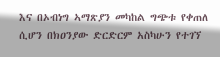እና በኦብነግ ኣማጽያን መካከል ግጭቱ የቀጠለ ሲሆን በክዐንያው ድርድርም አስካሁን የተገኘ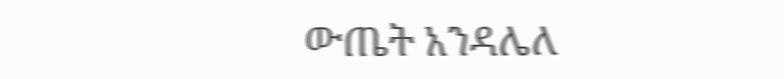ውጤት አንዳሌለ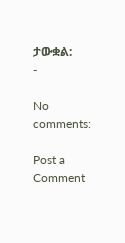ታውቋል:
-

No comments:

Post a Comment